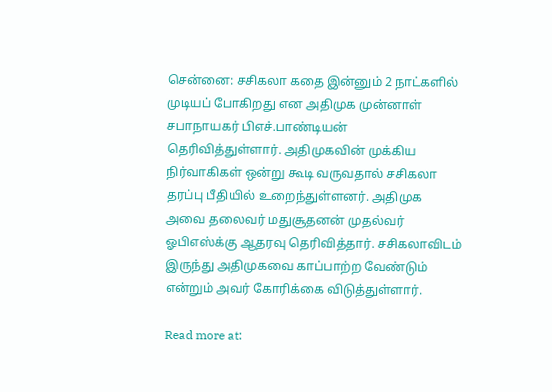சென்னை: சசிகலா கதை இன்னும் 2 நாட்களில் முடியப் போகிறது என அதிமுக முன்னாள் சபாநாயகர் பிஎச்.பாண்டியன் தெரிவித்துள்ளார். அதிமுகவின் முக்கிய நிர்வாகிகள் ஒன்று கூடி வருவதால் சசிகலா தரப்பு பீதியில் உறைந்துள்ளனர். அதிமுக அவை தலைவர் மதுசூதனன் முதல்வர் ஓபிஎஸ்க்கு ஆதரவு தெரிவித்தார். சசிகலாவிடம் இருந்து அதிமுகவை காப்பாற்ற வேண்டும் என்றும் அவர் கோரிக்கை விடுத்துள்ளார்.

Read more at: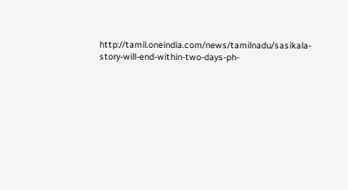http://tamil.oneindia.com/news/tamilnadu/sasikala-story-will-end-within-two-days-ph-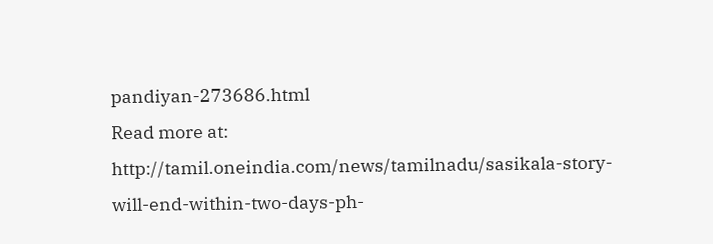pandiyan-273686.html
Read more at: http://tamil.oneindia.com/news/tamilnadu/sasikala-story-will-end-within-two-days-ph-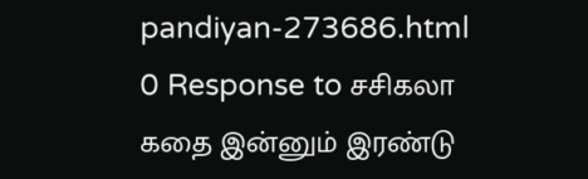pandiyan-273686.html
0 Response to சசிகலா கதை இன்னும் இரண்டு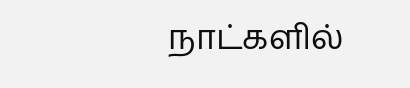நாட்களில்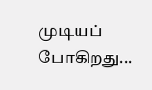முடியப் போகிறது...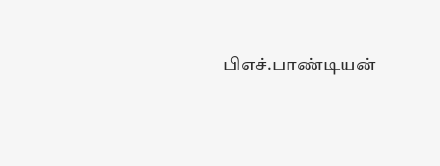பிஎச்.பாண்டியன்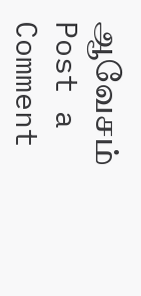ஆவேசம்
Post a Comment